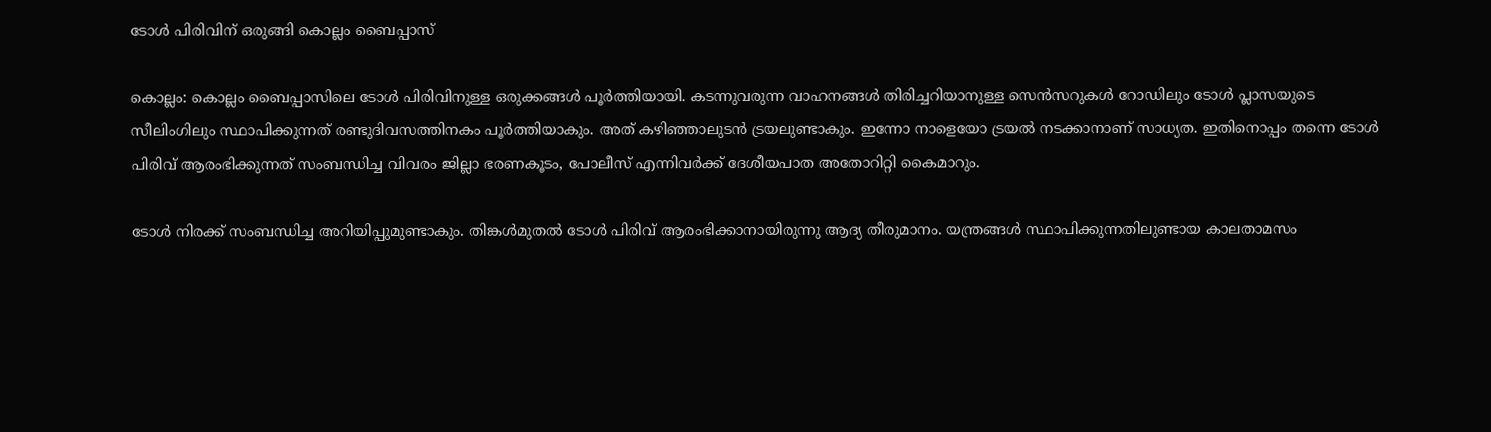ടോള്‍ പിരിവിന് ഒരുങ്ങി കൊല്ലം ബൈപ്പാസ്

കൊല്ലം: കൊല്ലം ബൈപ്പാസിലെ ടോള്‍ പിരിവിനുള്ള ഒരുക്കങ്ങള്‍ പൂര്‍ത്തിയായി. കടന്നുവരുന്ന വാഹനങ്ങള്‍ തിരിച്ചറിയാനുള്ള സെന്‍സറുകള്‍ റോഡിലും ടോള്‍ പ്ലാസയുടെ സീലിംഗിലും സ്ഥാപിക്കുന്നത് രണ്ടുദിവസത്തിനകം പൂര്‍ത്തിയാകും. അത് കഴിഞ്ഞാലുടന്‍ ട്രയലുണ്ടാകും. ഇന്നോ നാളെയോ ട്രയല്‍ നടക്കാനാണ് സാധ്യത. ഇതിനൊപ്പം തന്നെ ടോള്‍ പിരിവ് ആരംഭിക്കുന്നത് സംബന്ധിച്ച വിവരം ജില്ലാ ഭരണകൂടം, പോലീസ് എന്നിവര്‍ക്ക് ദേശീയപാത അതോറിറ്റി കൈമാറും.

ടോള്‍ നിരക്ക് സംബന്ധിച്ച അറിയിപ്പുമുണ്ടാകും. തിങ്കള്‍മുതല്‍ ടോള്‍ പിരിവ് ആരംഭിക്കാനായിരുന്നു ആദ്യ തീരുമാനം. യന്ത്രങ്ങള്‍ സ്ഥാപിക്കുന്നതിലുണ്ടായ കാലതാമസം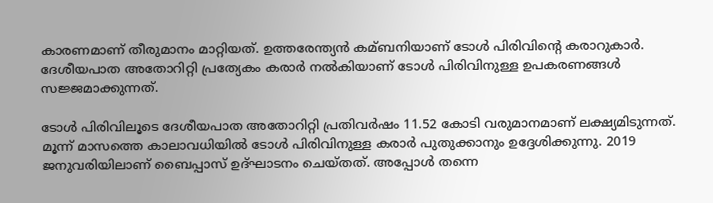കാരണമാണ് തീരുമാനം മാറ്റിയത്. ഉത്തരേന്ത്യന്‍ കമ്ബനിയാണ് ടോള്‍ പിരിവിന്റെ കരാറുകാര്‍. ദേശീയപാത അതോറിറ്റി പ്രത്യേകം കരാര്‍ നല്‍കിയാണ് ടോള്‍ പിരിവിനുള്ള ഉപകരണങ്ങള്‍ സജ്ജമാക്കുന്നത്.

ടോള്‍ പിരിവിലൂടെ ദേശീയപാത അതോറിറ്റി പ്രതിവര്‍ഷം 11.52 കോടി വരുമാനമാണ് ലക്ഷ്യമിടുന്നത്. മൂന്ന് മാസത്തെ കാലാവധിയില്‍ ടോള്‍ പിരിവിനുള്ള കരാര്‍ പുതുക്കാനും ഉദ്ദേശിക്കുന്നു. 2019 ജനുവരിയിലാണ് ബൈപ്പാസ് ഉദ്ഘാടനം ചെയ്തത്. അപ്പോള്‍ തന്നെ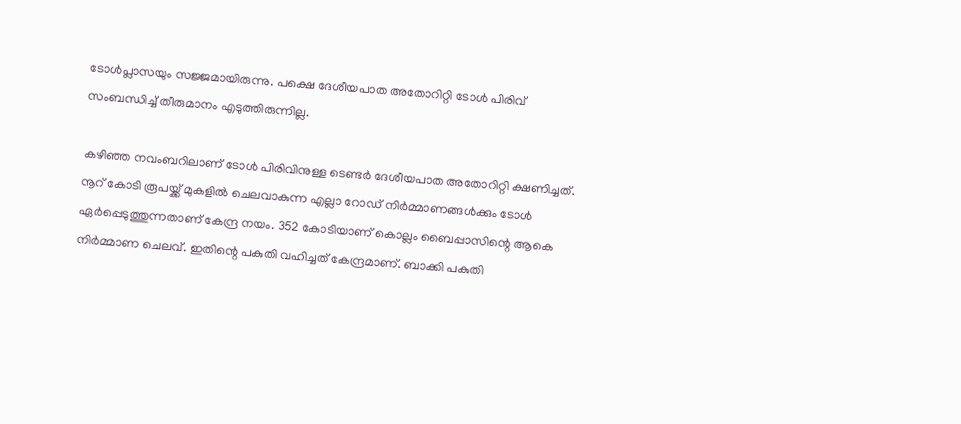ടോള്‍പ്ലാസയും സജ്ജമായിരുന്നു. പക്ഷെ ദേശീയപാത അതോറിറ്റി ടോള്‍ പിരിവ് സംബന്ധിച്ച്‌ തീരുമാനം എടുത്തിരുന്നില്ല.

കഴിഞ്ഞ നവംബറിലാണ് ടോള്‍ പിരിവിനുള്ള ടെണ്ടര്‍ ദേശീയപാത അതോറിറ്റി ക്ഷണിച്ചത്. നൂറ് കോടി രൂപയ്ക്ക് മുകളില്‍ ചെലവാകുന്ന എല്ലാ റോഡ് നിര്‍മ്മാണങ്ങള്‍ക്കും ടോള്‍ ഏര്‍പ്പെടുത്തുന്നതാണ് കേന്ദ്ര നയം. 352 കോടിയാണ് കൊല്ലം ബൈപ്പാസിന്റെ ആകെ നിര്‍മ്മാണ ചെലവ്. ഇതിന്റെ പകുതി വഹിച്ചത് കേന്ദ്രമാണ്. ബാക്കി പകുതി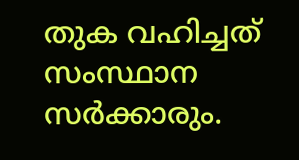തുക വഹിച്ചത് സംസ്ഥാന സര്‍ക്കാരും.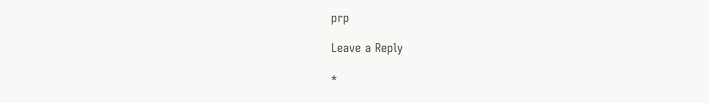prp

Leave a Reply

*